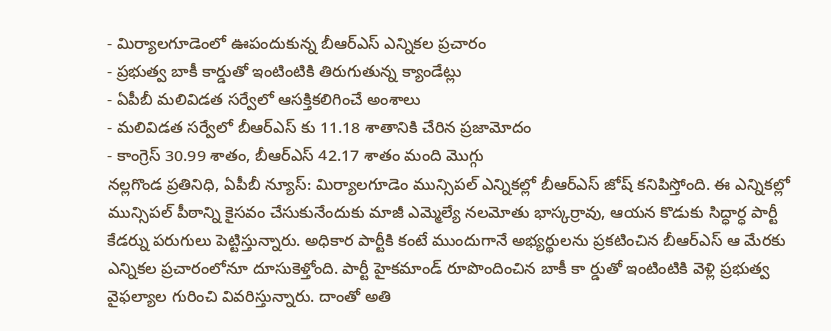- మిర్యాలగూడెంలో ఊపందుకున్న బీఆర్ఎస్ ఎన్నికల ప్రచారం
- ప్రభుత్వ బాకీ కార్డుతో ఇంటింటికి తిరుగుతున్న క్యాండేట్లు
- ఏపీబీ మలివిడత సర్వేలో ఆసక్తికలిగించే అంశాలు
- మలివిడత సర్వేలో బీఆర్ఎస్ కు 11.18 శాతానికి చేరిన ప్రజామోదం
- కాంగ్రెస్ 30.99 శాతం, బీఆర్ఎస్ 42.17 శాతం మంది మొగ్గు
నల్లగొండ ప్రతినిధి, ఏపీబీ న్యూస్: మిర్యాలగూడెం మున్సిపల్ ఎన్నికల్లో బీఆర్ఎస్ జోష్ కనిపిస్తోంది. ఈ ఎన్నికల్లో మున్సిపల్ పీఠాన్ని కైసవం చేసుకునేందుకు మాజీ ఎమ్మెల్యే నలమోతు భాస్కర్రావు, ఆయన కొడుకు సిద్ధార్ధ పార్టీ కేడర్ను పరుగులు పెట్టిస్తున్నారు. అధికార పార్టీకి కంటే ముందుగానే అభ్యర్థులను ప్రకటించిన బీఆర్ఎస్ ఆ మేరకు ఎన్నికల ప్రచారంలోనూ దూసుకెళ్తోంది. పార్టీ హైకమాండ్ రూపొందించిన బాకీ కా ర్డుతో ఇంటింటికి వెళ్లి ప్రభుత్వ వైఫల్యాల గురించి వివరిస్తున్నారు. దాంతో అతి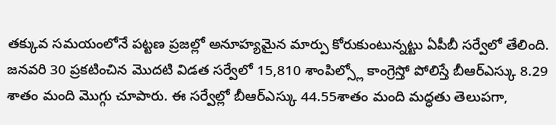తక్కువ సమయంలోనే పట్టణ ప్రజల్లో అనూహ్యమైన మార్పు కోరుకుంటున్నట్టు ఏపీబీ సర్వేలో తేలింది. జనవరి 30 ప్రకటించిన మొదటి విడత సర్వేలో 15,810 శాంపిల్స్లో కాంగ్రెస్తో పోలిస్తే బీఆర్ఎస్కు 8.29 శాతం మంది మొగ్గు చూపారు. ఈ సర్వేల్లో బీఆర్ఎస్కు 44.55శాతం మంది మద్ధతు తెలుపగా,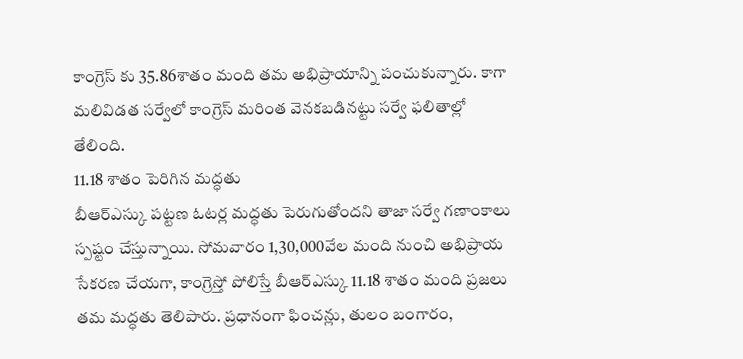కాంగ్రెస్ కు 35.86శాతం మంది తమ అభిప్రాయాన్ని పంచుకున్నారు. కాగా మలివిడత సర్వేలో కాంగ్రెస్ మరింత వెనకబడినట్టు సర్వే ఫలితాల్లో తేలింది.
11.18 శాతం పెరిగిన మద్ధతు
బీఆర్ఎస్కు పట్టణ ఓటర్ల మద్ధతు పెరుగుతోందని తాజా సర్వే గణాంకాలు స్పష్టం చేస్తున్నాయి. సోమవారం 1,30,000వేల మంది నుంచి అభిప్రాయ సేకరణ చేయగా, కాంగ్రెస్తో పోలిస్తే బీఆర్ఎస్కు 11.18 శాతం మంది ప్రజలు తమ మద్ధతు తెలిపారు. ప్రధానంగా ఫించన్లు, తులం బంగారం,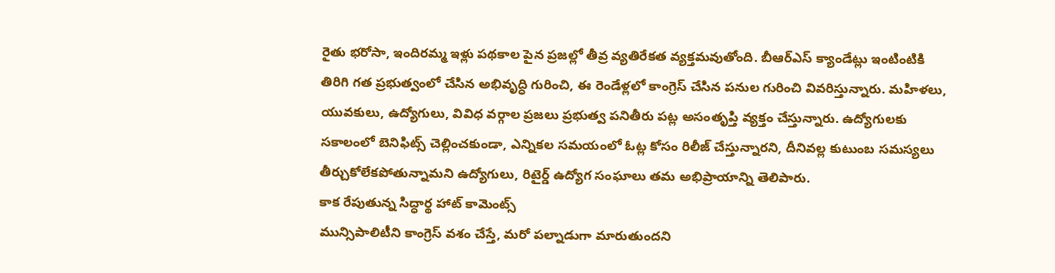రైతు భరోసా, ఇందిరమ్మ ఇళ్లు పథకాల పైన ప్రజల్లో తీవ్ర వ్యతిరేకత వ్యక్తమవుతోంది. బీఆర్ఎస్ క్యాండేట్లు ఇంటింటికి తిరిగి గత ప్రభుత్వంలో చేసిన అభివృద్ధి గురించి, ఈ రెండేళ్లలో కాంగ్రెస్ చేసిన పనుల గురించి వివరిస్తున్నారు. మహిళలు, యువకులు, ఉద్యోగులు, వివిధ వర్గాల ప్రజలు ప్రభుత్వ పనితీరు పట్ల అసంతృప్తి వ్యక్తం చేస్తున్నారు. ఉద్యోగులకు సకాలంలో బెనిఫిట్స్ చెల్లించకుండా, ఎన్నికల సమయంలో ఓట్ల కోసం రిలీజ్ చేస్తున్నారని, దీనివల్ల కుటుంబ సమస్యలు తీర్చుకోలేకపోతున్నామని ఉద్యోగులు, రిటైర్డ్ ఉద్యోగ సంఘాలు తమ అభిప్రాయాన్ని తెలిపారు.
కాక రేపుతున్న సిద్ధార్థ హాట్ కామెంట్స్
మున్సిపాలిటీని కాంగ్రెస్ వశం చేస్తే, మరో పల్నాడుగా మారుతుందని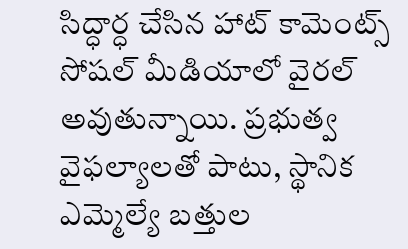సిద్ధార్ధ చేసిన హాట్ కామెంట్స్ సోషల్ మీడియాలో వైరల్ అవుతున్నాయి. ప్రభుత్వ వైఫల్యాలతో పాటు, స్థానిక ఎమ్మెల్యే బత్తుల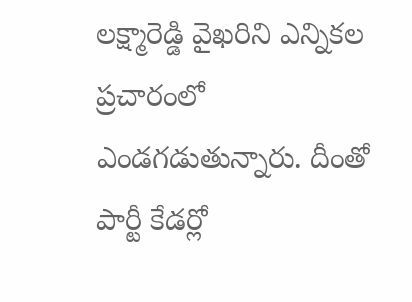లక్ష్మారెడ్డి వైఖరిని ఎన్నికల ప్రచారంలో ఎండగడుతున్నారు. దీంతో పార్టీ కేడర్లో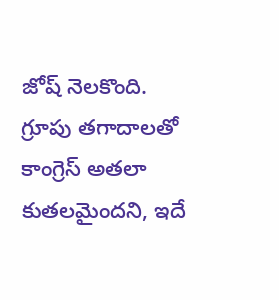జోష్ నెలకొంది. గ్రూపు తగాదాలతో కాంగ్రెస్ అతలా కుతలమైందని, ఇదే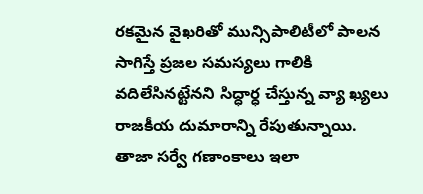రకమైన వైఖరితో మున్సిపాలిటీలో పాలన సాగిస్తే ప్రజల సమస్యలు గాలికి వదిలేసినట్టేనని సిద్ధార్ధ చేస్తున్న వ్యా ఖ్యలు రాజకీయ దుమారాన్ని రేపుతున్నాయి.
తాజా సర్వే గణాంకాలు ఇలా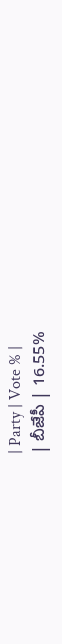| Party | Vote % |
| బీజేపీ | 16.55%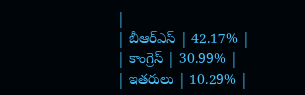|
| బీఆర్ఎస్ | 42.17% |
| కాంగ్రెస్ | 30.99% |
| ఇతరులు | 10.29% |